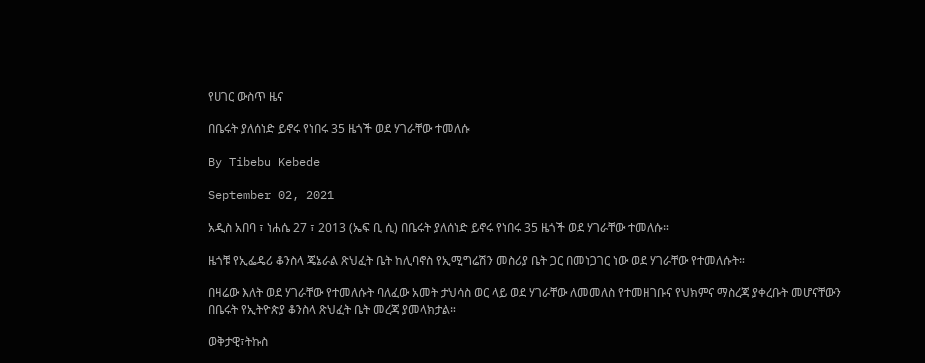የሀገር ውስጥ ዜና

በቤሩት ያለሰነድ ይኖሩ የነበሩ 35 ዜጎች ወደ ሃገራቸው ተመለሱ

By Tibebu Kebede

September 02, 2021

አዲስ አበባ ፣ ነሐሴ 27 ፣ 2013 (ኤፍ ቢ ሲ) በቤሩት ያለሰነድ ይኖሩ የነበሩ 35 ዜጎች ወደ ሃገራቸው ተመለሱ።

ዜጎቹ የኢፌዴሪ ቆንስላ ጄኔራል ጽህፈት ቤት ከሊባኖስ የኢሚግሬሽን መስሪያ ቤት ጋር በመነጋገር ነው ወደ ሃገራቸው የተመለሱት።

በዛሬው እለት ወደ ሃገራቸው የተመለሱት ባለፈው አመት ታህሳስ ወር ላይ ወደ ሃገራቸው ለመመለስ የተመዘገቡና የህክምና ማስረጃ ያቀረቡት መሆናቸውን በቤሩት የኢትዮጵያ ቆንስላ ጽህፈት ቤት መረጃ ያመላክታል።

ወቅታዊ፣ትኩስ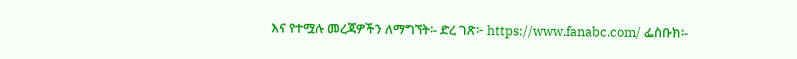እና የተሟሉ መረጃዎችን ለማግኘት፡- ድረ ገጽ፦ https://www.fanabc.com/ ፌስቡክ፡-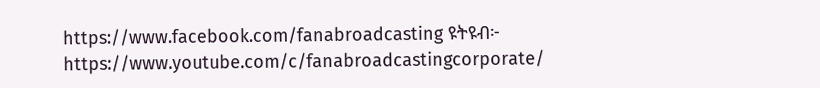https://www.facebook.com/fanabroadcasting ዩትዩብ፦ https://www.youtube.com/c/fanabroadcastingcorporate/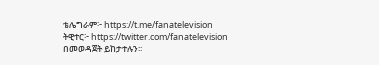ቴሌግራም፦ https://t.me/fanatelevision ትዊተር፦ https://twitter.com/fanatelevision በመወዳጀት ይከታተሉን፡፡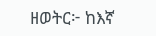ዘወትር፦ ከእኛ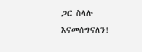ጋር ስላሉ እናመሰግናለን!